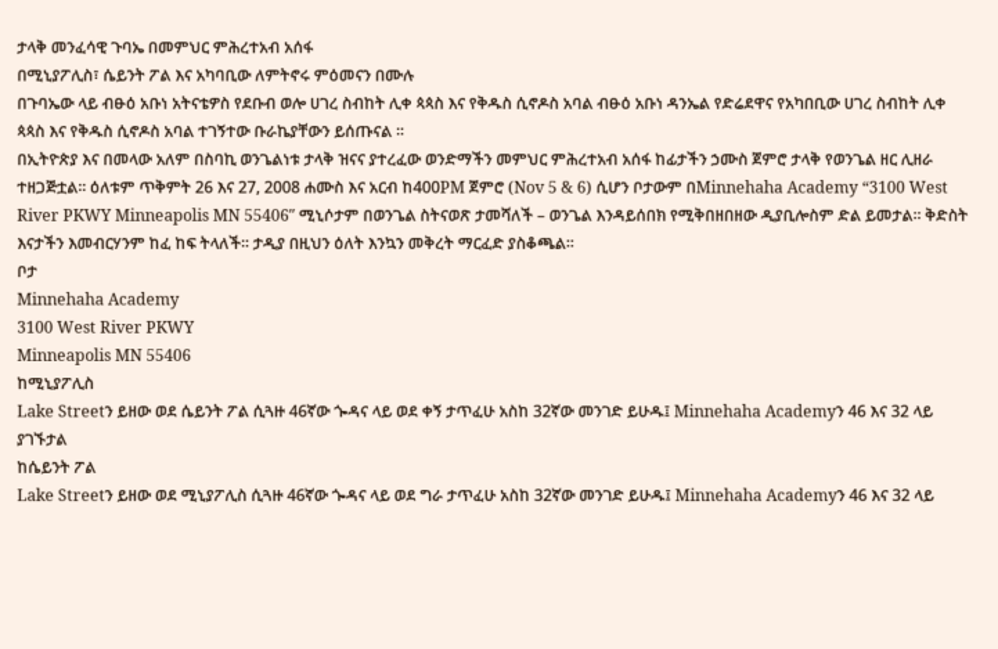ታላቅ መንፈሳዊ ጉባኤ በመምህር ምሕረተአብ አሰፋ
በሚኒያፖሊስ፣ ሴይንት ፖል እና አካባቢው ለምትኖሩ ምዕመናን በሙሉ
በጉባኤው ላይ ብፁዕ አቡነ አትናቴዎስ የደቡብ ወሎ ሀገረ ስብከት ሊቀ ጳጳስ እና የቅዱስ ሲኖዶስ አባል ብፁዕ አቡነ ዳንኤል የድሬደዋና የአካበቢው ሀገረ ስብከት ሊቀ ጳጳስ እና የቅዱስ ሲኖዶስ አባል ተገኝተው ቡራኬያቸውን ይሰጡናል ።
በኢትዮጵያ እና በመላው አለም በስባኪ ወንጌልነቱ ታላቅ ዝናና ያተረፈው ወንድማችን መምህር ምሕረተአብ አሰፋ ከፊታችን ኃሙስ ጀምሮ ታላቅ የወንጌል ዘር ሊዘራ ተዘጋጅቷል። ዕለቱም ጥቅምት 26 እና 27, 2008 ሐሙስ እና አርብ ከ400PM ጀምሮ (Nov 5 & 6) ሲሆን ቦታውም በMinnehaha Academy “3100 West River PKWY Minneapolis MN 55406″ ሚኒሶታም በወንጌል ስትናወጽ ታመሻለች – ወንጌል እንዳይሰበክ የሚቅበዘበዘው ዲያቢሎስም ድል ይመታል። ቅድስት እናታችን እመብርሃንም ከፈ ከፍ ትላለች። ታዲያ በዚህን ዕለት እንኳን መቅረት ማርፈድ ያስቆጫል።
ቦታ
Minnehaha Academy
3100 West River PKWY
Minneapolis MN 55406
ከሚኒያፖሊስ
Lake Streetን ይዘው ወደ ሴይንት ፖል ሲጓዙ 46ኛው ጐዳና ላይ ወደ ቀኝ ታጥፈሁ አስከ 32ኛው መንገድ ይሁዱ፤ Minnehaha Academyን 46 እና 32 ላይ ያገኙታል
ከሴይንት ፖል
Lake Streetን ይዘው ወደ ሚኒያፖሊስ ሲጓዙ 46ኛው ጐዳና ላይ ወደ ግራ ታጥፈሁ አስከ 32ኛው መንገድ ይሁዱ፤ Minnehaha Academyን 46 እና 32 ላይ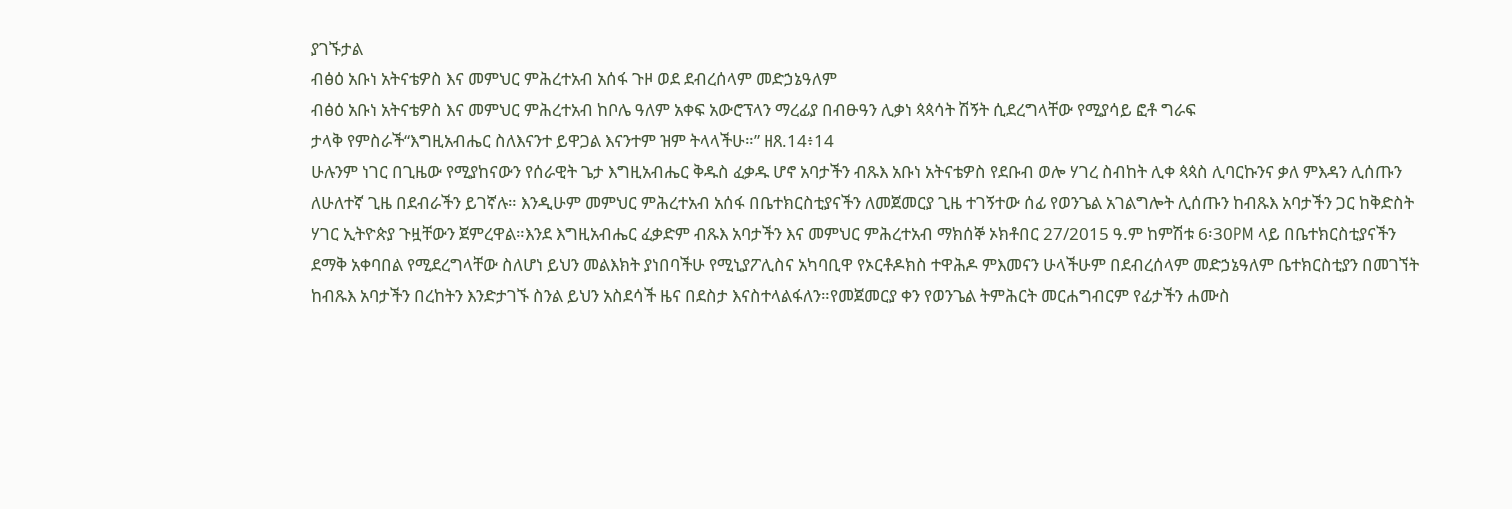ያገኙታል
ብፅዕ አቡነ አትናቴዎስ እና መምህር ምሕረተአብ አሰፋ ጉዞ ወደ ደብረሰላም መድኃኔዓለም
ብፅዕ አቡነ አትናቴዎስ እና መምህር ምሕረተአብ ከቦሌ ዓለም አቀፍ አውሮፕላን ማረፊያ በብፁዓን ሊቃነ ጳጳሳት ሽኝት ሲደረግላቸው የሚያሳይ ፎቶ ግራፍ
ታላቅ የምስራች“እግዚአብሔር ስለእናንተ ይዋጋል እናንተም ዝም ትላላችሁ።” ዘጸ.14፥14
ሁሉንም ነገር በጊዜው የሚያከናውን የሰራዊት ጌታ እግዚአብሔር ቅዱስ ፈቃዱ ሆኖ አባታችን ብጹእ አቡነ አትናቴዎስ የደቡብ ወሎ ሃገረ ስብከት ሊቀ ጳጳስ ሊባርኩንና ቃለ ምእዳን ሊሰጡን ለሁለተኛ ጊዜ በደብራችን ይገኛሉ። እንዲሁም መምህር ምሕረተአብ አሰፋ በቤተክርስቲያናችን ለመጀመርያ ጊዜ ተገኝተው ሰፊ የወንጌል አገልግሎት ሊሰጡን ከብጹእ አባታችን ጋር ከቅድስት ሃገር ኢትዮጵያ ጉዟቸውን ጀምረዋል።እንደ እግዚአብሔር ፈቃድም ብጹእ አባታችን እና መምህር ምሕረተአብ ማክሰኞ ኦክቶበር 27/2015 ዓ.ም ከምሽቱ 6፡30PM ላይ በቤተክርስቲያናችን ደማቅ አቀባበል የሚደረግላቸው ስለሆነ ይህን መልእክት ያነበባችሁ የሚኒያፖሊስና አካባቢዋ የኦርቶዶክስ ተዋሕዶ ምእመናን ሁላችሁም በደብረሰላም መድኃኔዓለም ቤተክርስቲያን በመገኘት ከብጹእ አባታችን በረከትን እንድታገኙ ስንል ይህን አስደሳች ዜና በደስታ እናስተላልፋለን።የመጀመርያ ቀን የወንጌል ትምሕርት መርሐግብርም የፊታችን ሐሙስ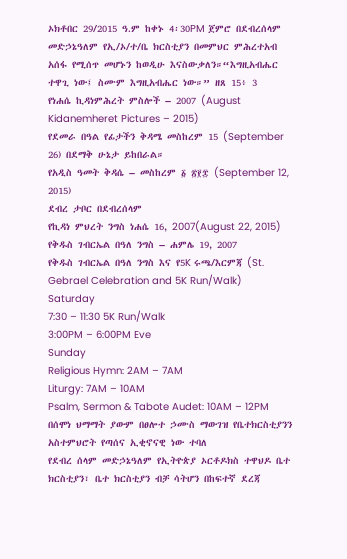ኦክቶበር 29/2015 ዓ.ም ከቀኑ 4፡30PM ጀምሮ በደብረሰላም መድኃኔዓለም የኢ/ኦ/ተ/ቤ ክርስቲያን በመምህር ምሕረተአብ አሰፋ የሚሰጥ መሆኑን ከወዲሁ እናስውቃለን።“እግዚአብሔር ተዋጊ ነው፤ ስሙም እግዚአብሔር ነው።” ዘጸ 15፥ 3
የነሐሴ ኪዳነምሕረት ምስሎች – 2007 (August Kidanemheret Pictures – 2015)
የደመራ በዓል የፊታችን ቅዳሜ መስከረም 15 (September 26) በደማቅ ሁኔታ ይከበራል።
የአዲስ ዓመት ቅዳሴ – መስከረም ፩ ፳፻፰ (September 12, 2015)
ደብረ ታቦር በደብረሰላም
የኪዳነ ምህረት ንግስ ነሐሴ 16, 2007(August 22, 2015)
የቅዱስ ገብርኤል በዓለ ንግስ – ሐምሌ 19, 2007
የቅዱስ ገብርኤል በዓለ ንግስ እና የ5K ሩጫ/እርምጃ (St. Gebrael Celebration and 5K Run/Walk)
Saturday
7:30 – 11:30 5K Run/Walk
3:00PM – 6:00PM Eve
Sunday
Religious Hymn: 2AM – 7AM
Liturgy: 7AM – 10AM
Psalm, Sermon & Tabote Audet: 10AM – 12PM
በሰሞነ ህማማት ያውም በፀሎተ ኃሙስ ማውገዝ የቤተክርስቲያንን አስተምህሮት የጣሰና ኢቂኖናዊ ነው ተባለ
የደብረ ሰላም መድኃኔዓለም የኢትዮጵያ ኦርቶዶክስ ተዋህዶ ቤተ ክርስቲያን፣ ቤተ ክርስቲያን ብቻ ሳትሆን በከፍተኛ ደረጃ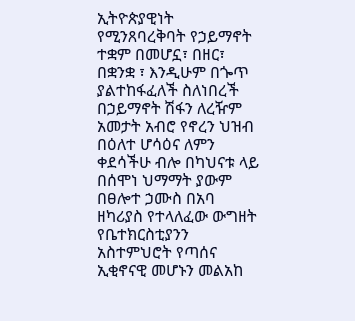ኢትዮጵያዊነት የሚንጸባረቅባት የኃይማኖት ተቋም በመሆኗ፣ በዘር፣ በቋንቋ ፣ እንዲሁም በጐጥ ያልተከፋፈለች ስለነበረች በኃይማኖት ሽፋን ለረዥም አመታት አብሮ የኖረን ህዝብ በዕለተ ሆሳዕና ለምን ቀደሳችሁ ብሎ በካህናቱ ላይ በሰሞነ ህማማት ያውም በፀሎተ ኃሙስ በአባ ዘካሪያስ የተላለፈው ውግዘት የቤተክርስቲያንን አስተምህሮት የጣሰና ኢቂኖናዊ መሆኑን መልአከ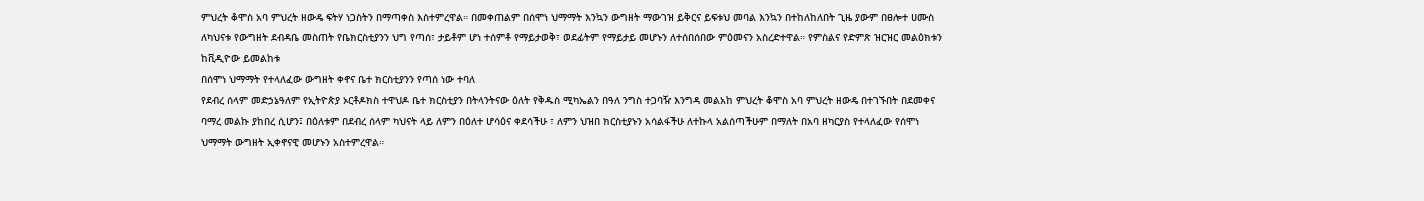ምህረት ቆሞስ አባ ምህረት ዘውዴ ፍትሃ ነጋስትን በማጣቀስ እስተምረዋል። በመቀጠልም በሰሞነ ህማማት እንኳን ውግዘት ማውገዝ ይቅርና ይፍቱህ መባል እንኳን በተከለከለበት ጊዜ ያውም በፀሎተ ሀሙስ ለካህናቱ የውግዘት ደብዳቤ መስጠት የቤክርስቲያንን ህግ የጣሰ፣ ታይቶም ሆነ ተሰምቶ የማይታወቅ፣ ወደፊትም የማይታይ መሆኑን ለተሰበሰበው ምዕመናን አስረድተዋል። የምስልና የድምጽ ዝርዝር መልዕክቱን ከቪዲዮው ይመልከቱ
በሰሞነ ህማማት የተላለፈው ውግዘት ቀኖና ቤተ ክርስቲያንን የጣሰ ነው ተባለ
የደብረ ሰላም መድኃኔዓለም የኢትዮጵያ ኦርቶዶክስ ተዋህዶ ቤተ ክርስቲያን በትላንትናው ዕለት የቅዱስ ሚካኤልን በዓለ ንግስ ተጋባዥ እንግዳ መልአከ ምህረት ቆሞስ አባ ምህረት ዘውዴ በተገኙበት በደመቀና ባማረ መልኩ ያከበረ ሲሆን፤ በዕለቱም በደብረ ሰላም ካህናት ላይ ለምን በዕለተ ሆሳዕና ቀደሳችሁ ፣ ለምን ህዝበ ክርስቲያኑን አሳልፋችሁ ለተኩላ አልሰጣችሁም በማለት በአባ ዘካርያስ የተላለፈው የሰሞነ ህማማት ውግዘት ኢቀኖናዊ መሆኑን አስተምረዋል።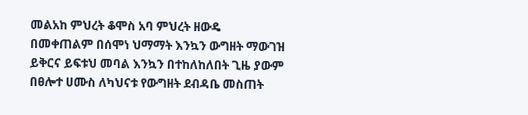መልአከ ምህረት ቆሞስ አባ ምህረት ዘውዴ በመቀጠልም በሰሞነ ህማማት እንኳን ውግዘት ማውገዝ ይቅርና ይፍቱህ መባል እንኳን በተከለከለበት ጊዜ ያውም በፀሎተ ሀሙስ ለካህናቱ የውግዘት ደብዳቤ መስጠት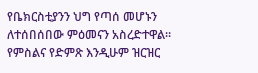የቤክርስቲያንን ህግ የጣሰ መሆኑን ለተሰበሰበው ምዕመናን አስረድተዋል። የምስልና የድምጽ እንዲሁም ዝርዝር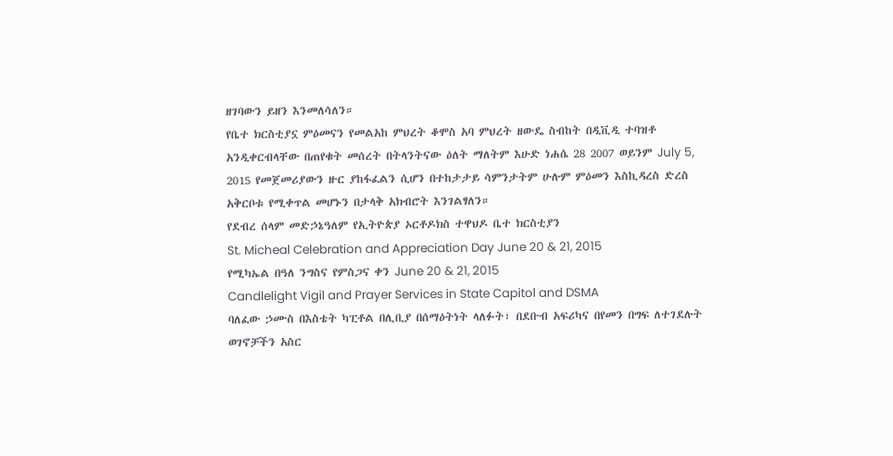ዘገባውን ይዘን እንመለሳለን።
የቤተ ክርስቲያኗ ምዕመናን የመልአከ ምህረት ቆሞስ አባ ምህረት ዘውዴ ስብከት በዲቪዲ ተባዝቶ አንዲቀርብላቸው በጠየቁት መሰረት በትላንትናው ዕለት ማለትም እሁድ ነሐሴ 28 2007 ወይንም July 5, 2015 የመጀመሪያውን ዙር ያከፋፈልን ሲሆን በተከታታይ ሳምንታትም ሁሉም ምዕመን እስኪዳረስ ድረስ አቅርቦቱ የሚቀጥል መሆኑን በታላቅ አክብሮት እንገልፃለን።
የደብረ ሰላም መድኃኔዓለም የኢትዮጵያ ኦርቶዶክስ ተዋህዶ ቤተ ክርስቲያን
St. Micheal Celebration and Appreciation Day June 20 & 21, 2015
የሚካኤል በዓለ ንግስና የምስጋና ቀን June 20 & 21, 2015
Candlelight Vigil and Prayer Services in State Capitol and DSMA
ባለፈው ኃሙስ በእስቴት ካፒቶል በሊቢያ በሰማዕትነት ላለፉት፣ በደቡብ አፍሪካና በየመን በግፍ ለተገደሉት ወገኖቻችን አስር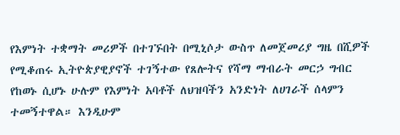የእምነት ተቋማት መሪዎች በተገኙበት በሚኒሶታ ውስጥ ለመጀመሪያ ግዜ በሺዎች የሚቆጠሩ ኢትዮጵያዊያኖች ተገኝተው የጸሎትና የሻማ ማብራት መርኃ ግብር የከወኑ ሲሆኑ ሁሉም የእምነት አባቶች ለህዝባችን አንድነት ለሀገራች ሰላምን ተመኝተዋል። እንዲሁም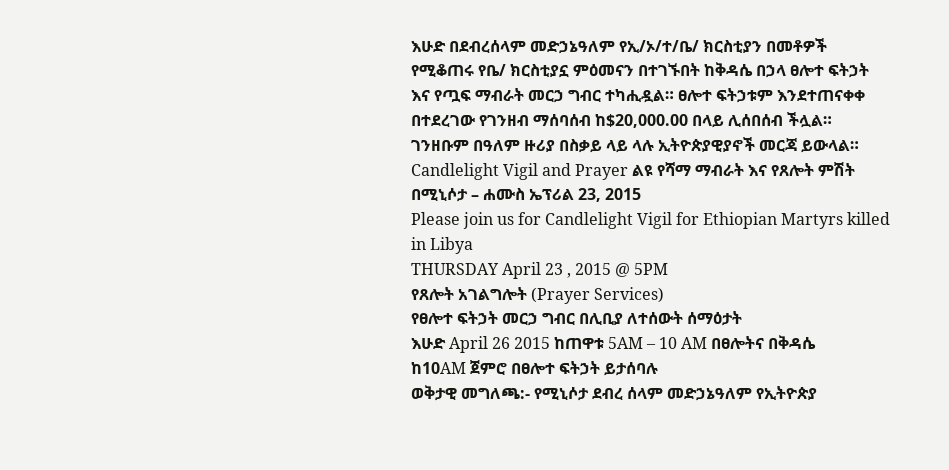እሁድ በደብረሰላም መድኃኔዓለም የኢ/ኦ/ተ/ቤ/ ክርስቲያን በመቶዎች የሚቆጠሩ የቤ/ ክርስቲያኗ ምዕመናን በተገኙበት ከቅዳሴ በኃላ ፀሎተ ፍትኃት እና የጧፍ ማብራት መርኃ ግብር ተካሒዷል። ፀሎተ ፍትኃቱም እንደተጠናቀቀ በተደረገው የገንዘብ ማሰባሰብ ከ$20,000.00 በላይ ሊሰበሰብ ችሏል። ገንዘቡም በዓለም ዙሪያ በስቃይ ላይ ላሉ ኢትዮጵያዊያኖች መርጃ ይውላል።
Candlelight Vigil and Prayer ልዩ የሻማ ማብራት እና የጸሎት ምሽት በሚኒሶታ – ሐሙስ ኤፕሪል 23, 2015
Please join us for Candlelight Vigil for Ethiopian Martyrs killed in Libya
THURSDAY April 23 , 2015 @ 5PM
የጸሎት አገልግሎት (Prayer Services)
የፀሎተ ፍትኃት መርኃ ግብር በሊቢያ ለተሰውት ሰማዕታት
እሁድ April 26 2015 ከጠዋቱ 5AM – 10 AM በፀሎትና በቅዳሴ
ከ10AM ጀምሮ በፀሎተ ፍትኃት ይታሰባሉ
ወቅታዊ መግለጫ:- የሚኒሶታ ደብረ ሰላም መድኃኔዓለም የኢትዮጵያ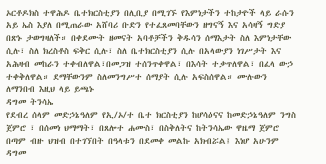ኦርቶዶክስ ተዋሕዶ ቤተክርስቲያን በሊቢያ በሚገኙ የእምነታችን ተከታዮች ላይ ራሱን አይ ኤስ እያለ በሚጠራው አሸባሪ ቡድን የተፈጸመባቸውን ዘግናኝ እና አሳዛኝ ግድያ በጽኑ ታወግዛለች። በቀደሙት ዘመናት አባቶቻችን ቅዱሳን ሰማእታት ስለ እምነታቸው ሲሉ፣ ስለ ክረስቶስ ፍቅር ሲሉ፣ ስለ ቤተክርስቲያን ሲሉ በአላውያን ነገሥታት እና አሕዛብ መከራን ተቀብለዋል፣በመጋዝ ተሰንጥቀዋል፣ በእሳት ተቃጥለዋል፣ በፈላ ውኃ ተቀቅለዋል። ደማቸውንም ስለመንግሥተ ሰማያት ሲሉ አፍስሰዋል። ሙሉውን ለማንበብ እዚህ ላይ ይጫኑ
ዳግመ ትንሳኤ
የደብረ ሰላም መድኃኔዓለም የኢ/ኦ/ተ ቤተ ክርስቲያን ከሆሳዕናና ከመድኃኔዓለም ንግስ ጀምሮ ፣ በሰመነ ህማማት፣ በጸሎተ ሐሙስ፣ በስቅለትና ከትንሳኤው ዋዜማ ጀምሮ በጣም ብዙ ህዝብ በተገኘበት በዓላቱን በደመቀ መልኩ አክብሯል፤ እነሆ አሁንም ዳግመ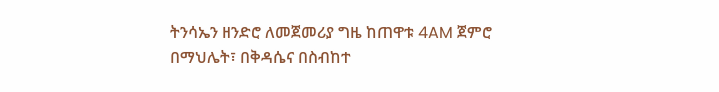ትንሳኤን ዘንድሮ ለመጀመሪያ ግዜ ከጠዋቱ 4AM ጀምሮ በማህሌት፣ በቅዳሴና በስብከተ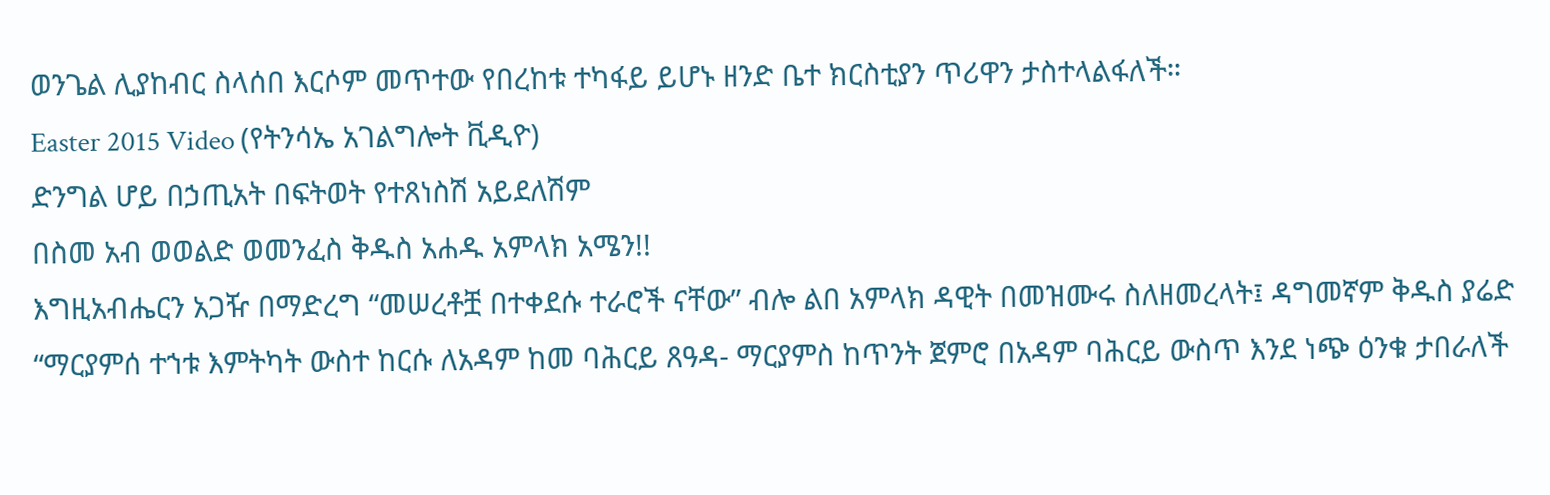ወንጌል ሊያከብር ስላሰበ እርሶም መጥተው የበረከቱ ተካፋይ ይሆኑ ዘንድ ቤተ ክርስቲያን ጥሪዋን ታስተላልፋለች።
Easter 2015 Video (የትንሳኤ አገልግሎት ቪዲዮ)
ድንግል ሆይ በኃጢአት በፍትወት የተጸነስሽ አይደለሽም
በስመ አብ ወወልድ ወመንፈስ ቅዱስ አሐዱ አምላክ አሜን!!
እግዚአብሔርን አጋዥ በማድረግ “መሠረቶቿ በተቀደሱ ተራሮች ናቸው” ብሎ ልበ አምላክ ዳዊት በመዝሙሩ ስለዘመረላት፤ ዳግመኛም ቅዱስ ያሬድ “ማርያምሰ ተኀቱ እምትካት ውስተ ከርሱ ለአዳም ከመ ባሕርይ ጸዓዳ- ማርያምስ ከጥንት ጀምሮ በአዳም ባሕርይ ውስጥ እንደ ነጭ ዕንቁ ታበራለች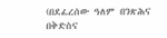(በደፈረሰው ዓለም በንጽሕና በቅድስና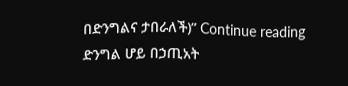በድንግልና ታበራለች)” Continue reading ድንግል ሆይ በኃጢአት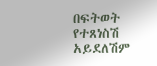በፍትወት የተጸነስሽ አይደለሽም